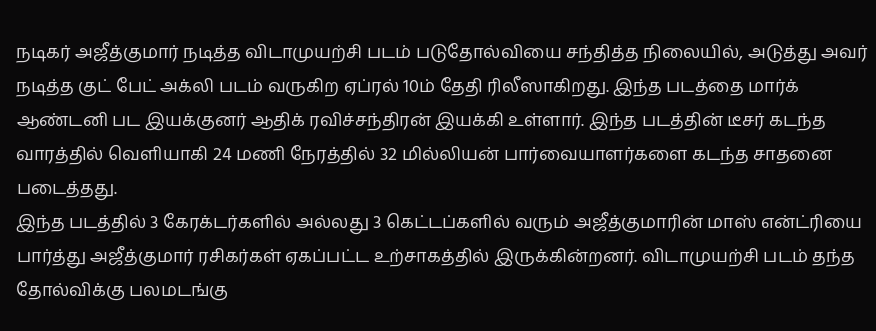நடிகர் அஜீத்குமார் நடித்த விடாமுயற்சி படம் படுதோல்வியை சந்தித்த நிலையில், அடுத்து அவர் நடித்த குட் பேட் அக்லி படம் வருகிற ஏப்ரல் 10ம் தேதி ரிலீஸாகிறது. இந்த படத்தை மார்க் ஆண்டனி பட இயக்குனர் ஆதிக் ரவிச்சந்திரன் இயக்கி உள்ளார். இந்த படத்தின் டீசர் கடந்த வாரத்தில் வெளியாகி 24 மணி நேரத்தில் 32 மில்லியன் பார்வையாளர்களை கடந்த சாதனை படைத்தது.
இந்த படத்தில் 3 கேரக்டர்களில் அல்லது 3 கெட்டப்களில் வரும் அஜீத்குமாரின் மாஸ் என்ட்ரியை பார்த்து அஜீத்குமார் ரசிகர்கள் ஏகப்பட்ட உற்சாகத்தில் இருக்கின்றனர். விடாமுயற்சி படம் தந்த தோல்விக்கு பலமடங்கு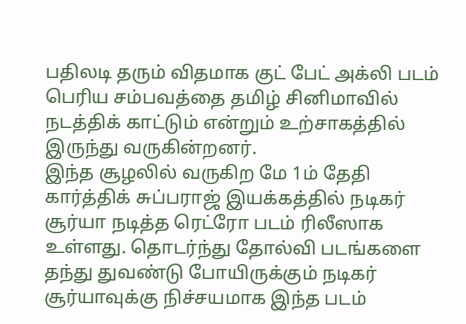பதிலடி தரும் விதமாக குட் பேட் அக்லி படம் பெரிய சம்பவத்தை தமிழ் சினிமாவில் நடத்திக் காட்டும் என்றும் உற்சாகத்தில் இருந்து வருகின்றனர்.
இந்த சூழலில் வருகிற மே 1ம் தேதி கார்த்திக் சுப்பராஜ் இயக்கத்தில் நடிகர் சூர்யா நடித்த ரெட்ரோ படம் ரிலீஸாக உள்ளது. தொடர்ந்து தோல்வி படங்களை தந்து துவண்டு போயிருக்கும் நடிகர் சூர்யாவுக்கு நிச்சயமாக இந்த படம்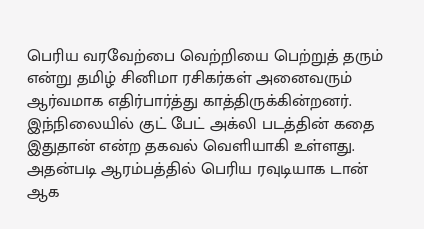பெரிய வரவேற்பை வெற்றியை பெற்றுத் தரும் என்று தமிழ் சினிமா ரசிகர்கள் அனைவரும் ஆர்வமாக எதிர்பார்த்து காத்திருக்கின்றனர்.
இந்நிலையில் குட் பேட் அக்லி படத்தின் கதை இதுதான் என்ற தகவல் வெளியாகி உள்ளது. அதன்படி ஆரம்பத்தில் பெரிய ரவுடியாக டான் ஆக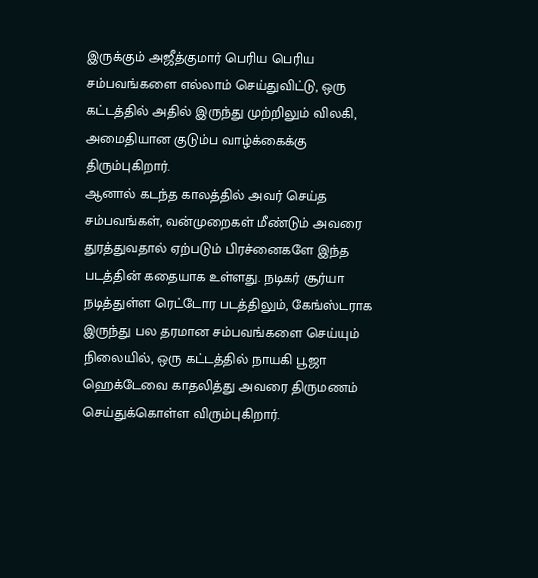இருக்கும் அஜீத்குமார் பெரிய பெரிய சம்பவங்களை எல்லாம் செய்துவிட்டு, ஒரு கட்டத்தில் அதில் இருந்து முற்றிலும் விலகி, அமைதியான குடும்ப வாழ்க்கைக்கு திரும்புகிறார்.
ஆனால் கடந்த காலத்தில் அவர் செய்த சம்பவங்கள், வன்முறைகள் மீண்டும் அவரை துரத்துவதால் ஏற்படும் பிரச்னைகளே இந்த படத்தின் கதையாக உள்ளது. நடிகர் சூர்யா நடித்துள்ள ரெட்டோர படத்திலும், கேங்ஸ்டராக இருந்து பல தரமான சம்பவங்களை செய்யும் நிலையில், ஒரு கட்டத்தில் நாயகி பூஜா ஹெக்டேவை காதலித்து அவரை திருமணம் செய்துக்கொள்ள விரும்புகிறார்.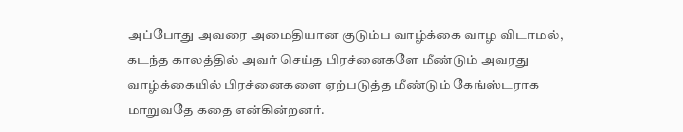அப்போது அவரை அமைதியான குடும்ப வாழ்க்கை வாழ விடாமல், கடந்த காலத்தில் அவர் செய்த பிரச்னைகளே மீண்டும் அவரது வாழ்க்கையில் பிரச்னைகளை ஏற்படுத்த மீண்டும் கேங்ஸ்டராக மாறுவதே கதை என்கின்றனர்.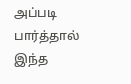அப்படி பார்த்தால் இந்த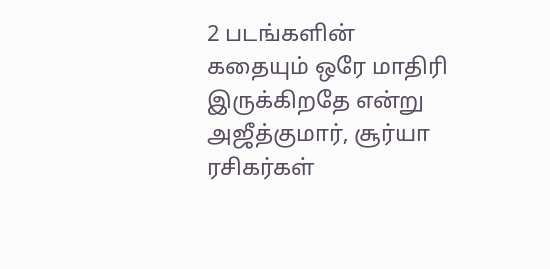2 படங்களின் கதையும் ஒரே மாதிரி இருக்கிறதே என்று அஜீத்குமார், சூர்யா ரசிகர்கள்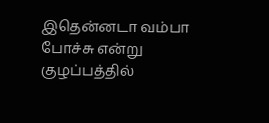இதென்னடா வம்பா போச்சு என்று குழப்பத்தில்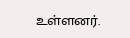உள்ளனர்.